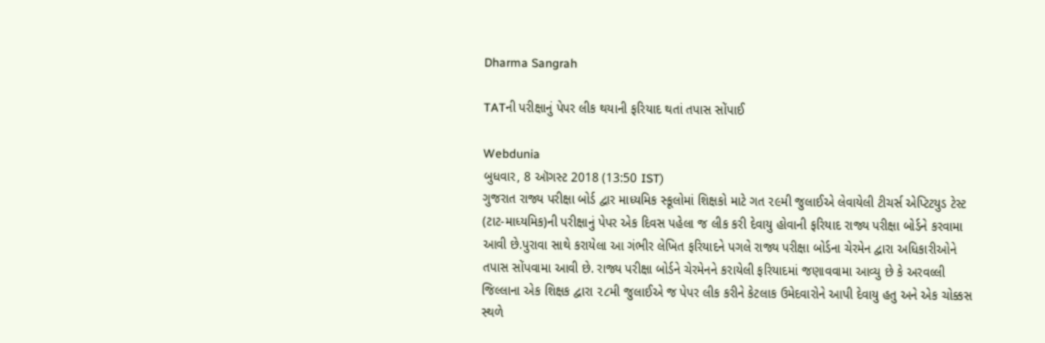Dharma Sangrah

TATની પરીક્ષાનું પેપર લીક થયાની ફરિયાદ થતાં તપાસ સોંપાઈ

Webdunia
બુધવાર, 8 ઑગસ્ટ 2018 (13:50 IST)
ગુજરાત રાજ્ય પરીક્ષા બોર્ડ દ્વાર માધ્યમિક સ્કૂલોમાં શિક્ષકો માટે ગત ૨૯મી જુલાઈએ લેવાયેલી ટીચર્સ એપ્ટિટયુડ ટેસ્ટ (ટાટ-માધ્યમિક)ની પરીક્ષાનું પેપર એક દિવસ પહેલા જ લીક કરી દેવાયુ હોવાની ફરિયાદ રાજ્ય પરીક્ષા બોર્ડને કરવામા આવી છે.પુરાવા સાથે કરાયેલા આ ગંભીર લેખિત ફરિયાદને પગલે રાજ્ય પરીક્ષા બોર્ડના ચેરમેન દ્વારા અધિકારીઓને તપાસ સોંપવામા આવી છે. રાજ્ય પરીક્ષા બોર્ડને ચેરમેનને કરાયેલી ફરિયાદમાં જણાવવામા આવ્યુ છે કે અરવલ્લી જિલ્લાના એક શિક્ષક દ્વારા ૨૮મી જુલાઈએ જ પેપર લીક કરીને કેટલાક ઉમેદવારોને આપી દેવાયુ હતુ અને એક ચોક્કસ સ્થળે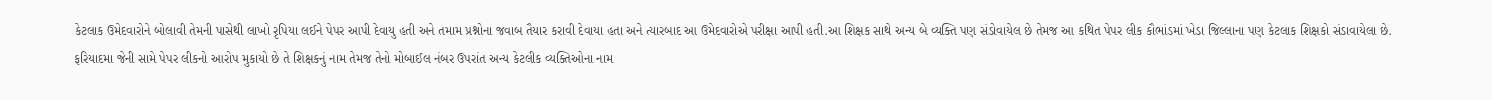કેટલાક ઉમેદવારોને બોલાવી તેમની પાસેથી લાખો રૃપિયા લઈને પેપર આપી દેવાયુ હતી અને તમામ પ્રશ્નોના જવાબ તૈયાર કરાવી દેવાયા હતા અને ત્યારબાદ આ ઉમેદવારોએ પરીક્ષા આપી હતી.આ શિક્ષક સાથે અન્ય બે વ્યક્તિ પણ સંડોવાયેલ છે તેમજ આ કથિત પેપર લીક કૌભાંડમાં ખેડા જિલ્લાના પણ કેટલાક શિક્ષકો સંડાવાયેલા છે.
ફરિયાદમા જેની સામે પેપર લીકનો આરોપ મુકાયો છે તે શિક્ષકનું નામ તેમજ તેનો મોબાઈલ નંબર ઉપરાંત અન્ય કેટલીક વ્યક્તિઓના નામ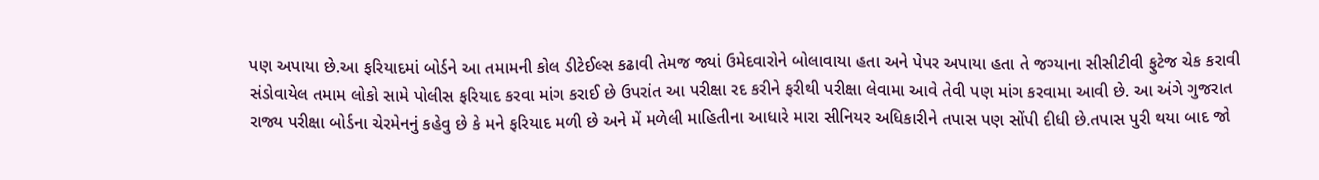પણ અપાયા છે.આ ફરિયાદમાં બોર્ડને આ તમામની કોલ ડીટેઈલ્સ કઢાવી તેમજ જ્યાં ઉમેદવારોને બોલાવાયા હતા અને પેપર અપાયા હતા તે જગ્યાના સીસીટીવી ફુટેજ ચેક કરાવી સંડોવાયેલ તમામ લોકો સામે પોલીસ ફરિયાદ કરવા માંગ કરાઈ છે ઉપરાંત આ પરીક્ષા રદ કરીને ફરીથી પરીક્ષા લેવામા આવે તેવી પણ માંગ કરવામા આવી છે. આ અંગે ગુજરાત રાજ્ય પરીક્ષા બોર્ડના ચેરમેનનું કહેવુ છે કે મને ફરિયાદ મળી છે અને મેં મળેલી માહિતીના આધારે મારા સીનિયર અધિકારીને તપાસ પણ સોંપી દીધી છે.તપાસ પુરી થયા બાદ જો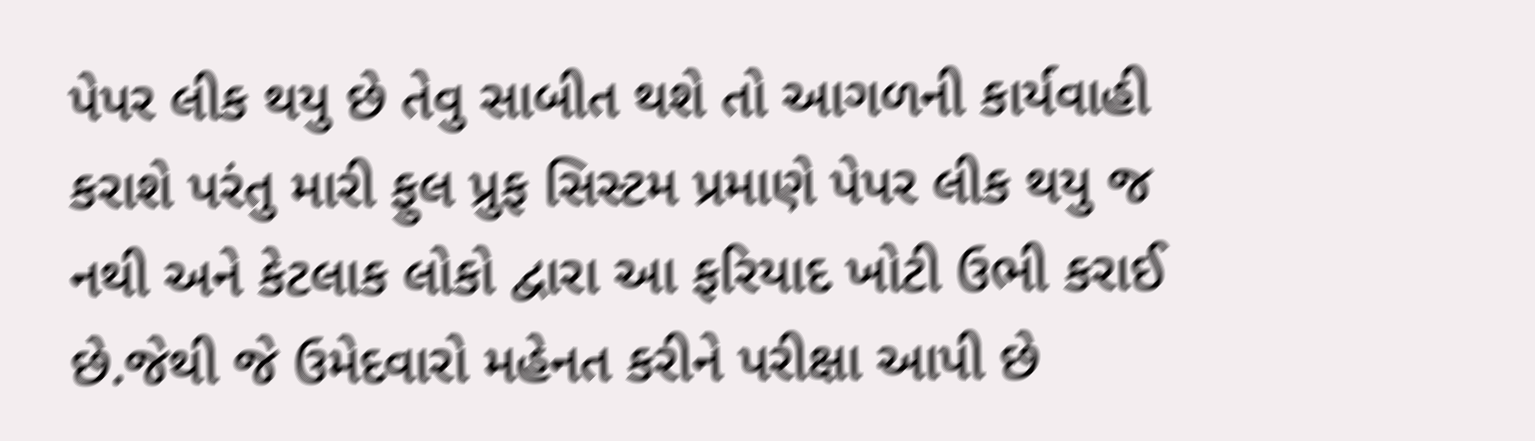પેપર લીક થયુ છે તેવુ સાબીત થશે તો આગળની કાર્યવાહી કરાશે પરંતુ મારી ફુલ પ્રુફ સિસ્ટમ પ્રમાણે પેપર લીક થયુ જ નથી અને કેટલાક લોકો દ્વારા આ ફરિયાદ ખોટી ઉભી કરાઈ છે.જેથી જે ઉમેદવારો મહેનત કરીને પરીક્ષા આપી છે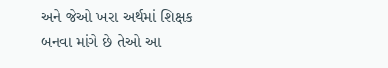અને જેઓ ખરા અર્થમાં શિક્ષક બનવા માંગે છે તેઓ આ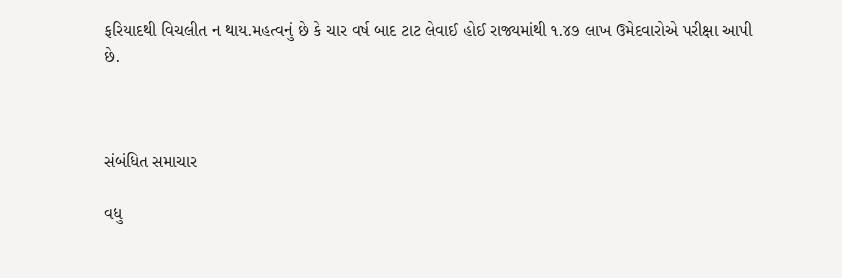ફરિયાદથી વિચલીત ન થાય.મહત્વનું છે કે ચાર વર્ષ બાદ ટાટ લેવાઈ હોઈ રાજ્યમાંથી ૧.૪૭ લાખ ઉમેદવારોએ પરીક્ષા આપી છે.



સંબંધિત સમાચાર

વધુ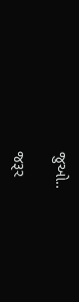જુઓ..

જરૂર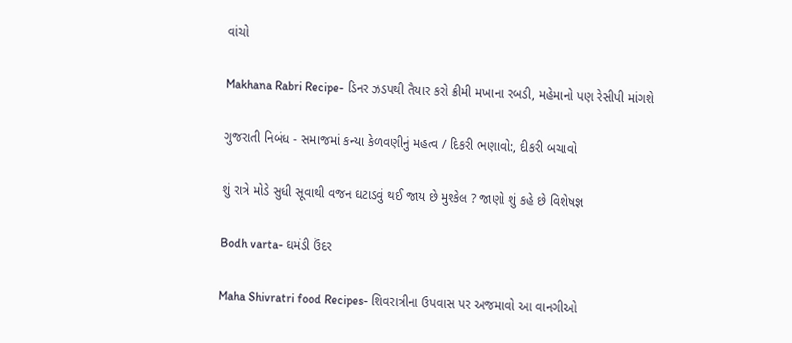વાંચો

Makhana Rabri Recipe- ડિનર ઝડપથી તૈયાર કરો ક્રીમી મખાના રબડી, મહેમાનો પણ રેસીપી માંગશે

ગુજરાતી નિબંધ - સમાજમાં કન્યા કેળવણીનું મહત્વ / દિકરી ભણાવો:, દીકરી બચાવો

શું રાત્રે મોડે સુધી સૂવાથી વજન ઘટાડવું થઈ જાય છે મુશ્કેલ ? જાણો શું કહે છે વિશેષજ્ઞ

Bodh varta- ઘમંડી ઉંદર

Maha Shivratri food Recipes- શિવરાત્રીના ઉપવાસ પર અજમાવો આ વાનગીઓ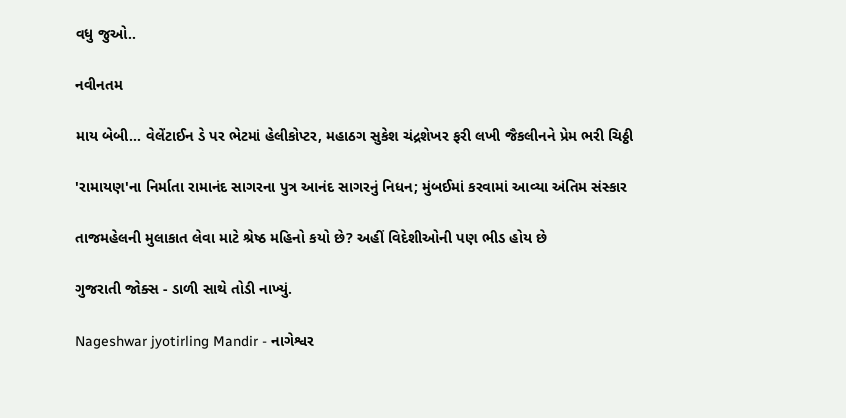વધુ જુઓ..

નવીનતમ

માય બેબી... વેલેંટાઈન ડે પર ભેટમાં હેલીકોપ્ટર, મહાઠગ સુકેશ ચંદ્રશેખર ફરી લખી જૈકલીનને પ્રેમ ભરી ચિઠ્ઠી

'રામાયણ'ના નિર્માતા રામાનંદ સાગરના પુત્ર આનંદ સાગરનું નિધન; મુંબઈમાં કરવામાં આવ્યા અંતિમ સંસ્કાર

તાજમહેલની મુલાકાત લેવા માટે શ્રેષ્ઠ મહિનો કયો છે? અહીં વિદેશીઓની પણ ભીડ હોય છે

ગુજરાતી જોક્સ - ડાળી સાથે તોડી નાખ્યું.

Nageshwar jyotirling Mandir - નાગેશ્વર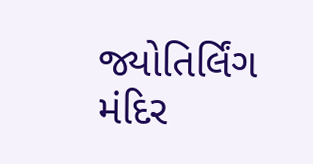જ્યોતિર્લિંગ મંદિર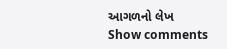આગળનો લેખ
Show comments